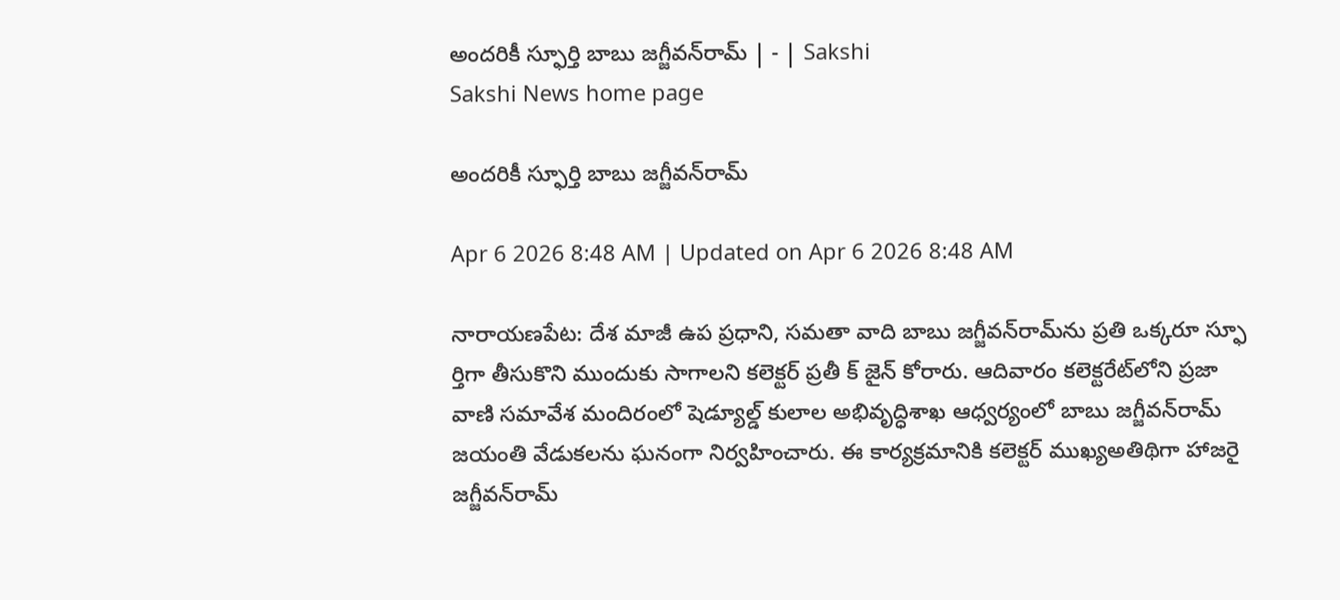అందరికీ స్ఫూర్తి బాబు జగ్జీవన్‌రామ్‌ | - | Sakshi
Sakshi News home page

అందరికీ స్ఫూర్తి బాబు జగ్జీవన్‌రామ్‌

Apr 6 2026 8:48 AM | Updated on Apr 6 2026 8:48 AM

నారాయణపేట: దేశ మాజీ ఉప ప్రధాని, సమతా వాది బాబు జగ్జీవన్‌రామ్‌ను ప్రతి ఒక్కరూ స్ఫూ ర్తిగా తీసుకొని ముందుకు సాగాలని కలెక్టర్‌ ప్రతీ క్‌ జైన్‌ కోరారు. ఆదివారం కలెక్టరేట్‌లోని ప్రజా వాణి సమావేశ మందిరంలో షెడ్యూల్డ్‌ కులాల అభివృద్ధిశాఖ ఆధ్వర్యంలో బాబు జగ్జీవన్‌రామ్‌ జయంతి వేడుకలను ఘనంగా నిర్వహించారు. ఈ కార్యక్రమానికి కలెక్టర్‌ ముఖ్యఅతిథిగా హాజరై జగ్జీవన్‌రామ్‌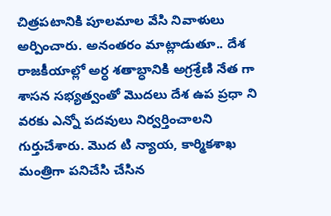చిత్రపటానికి పూలమాల వేసి నివాళులు అర్పించారు. అనంతరం మాట్లాడుతూ.. దేశ రాజకీయాల్లో అర్ధ శతాబ్ధానికి అగ్రశ్రేణి నేత గా శాసన సభ్యత్వంతో మొదలు దేశ ఉప ప్రధా ని వరకు ఎన్నో పదవులు నిర్వర్తించాలని గుర్తుచేశారు. మొద టి న్యాయ, కార్మికశాఖ మంత్రిగా పనిచేసి చేసిన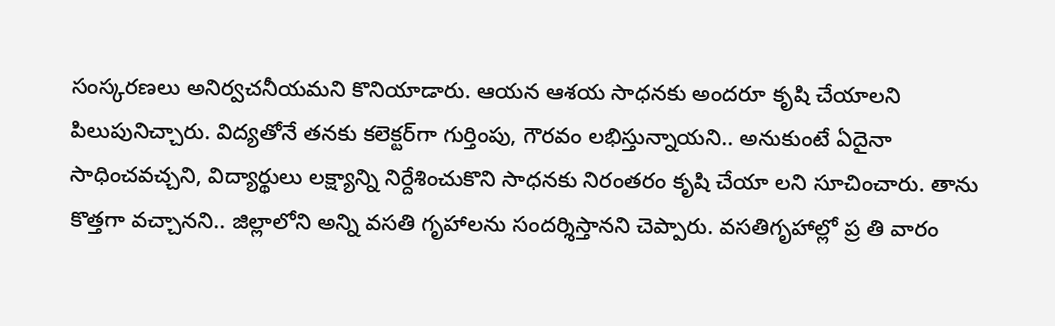సంస్కరణలు అనిర్వచనీయమని కొనియాడారు. ఆయన ఆశయ సాధనకు అందరూ కృషి చేయాలని పిలుపునిచ్చారు. విద్యతోనే తనకు కలెక్టర్‌గా గుర్తింపు, గౌరవం లభిస్తున్నాయని.. అనుకుంటే ఏదైనా సాధించవచ్చని, విద్యార్థులు లక్ష్యాన్ని నిర్దేశించుకొని సాధనకు నిరంతరం కృషి చేయా లని సూచించారు. తాను కొత్తగా వచ్చానని.. జిల్లాలోని అన్ని వసతి గృహాలను సందర్శిస్తానని చెప్పారు. వసతిగృహాల్లో ప్ర తి వారం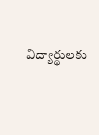విద్యార్థులకు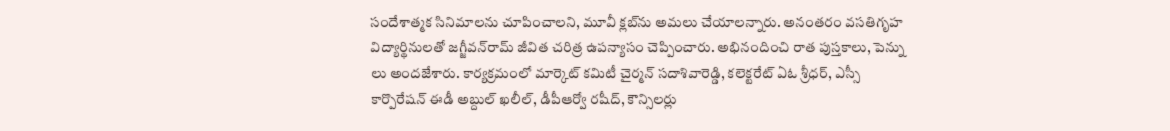సందేశాత్మక సినిమాలను చూపించాలని, మూవీ క్లబ్‌ను అమలు చేయాలన్నారు. అనంతరం వసతిగృహ విద్యార్థినులతో జగ్జీవన్‌రామ్‌ జీవిత చరిత్ర ఉపన్యాసం చెప్పించారు. అభినందించి రాత పుస్తకాలు, పెన్ను లు అందజేశారు. కార్యక్రమంలో మార్కెట్‌ కమిటీ చైర్మన్‌ సదాశివారెడ్డి, కలెక్టరేట్‌ ఏఓ శ్రీధర్‌, ఎస్సీ కార్పొరేషన్‌ ఈడీ అబ్దుల్‌ ఖలీల్‌, డీపీఆర్వో రషీద్‌, కౌన్సిలర్లు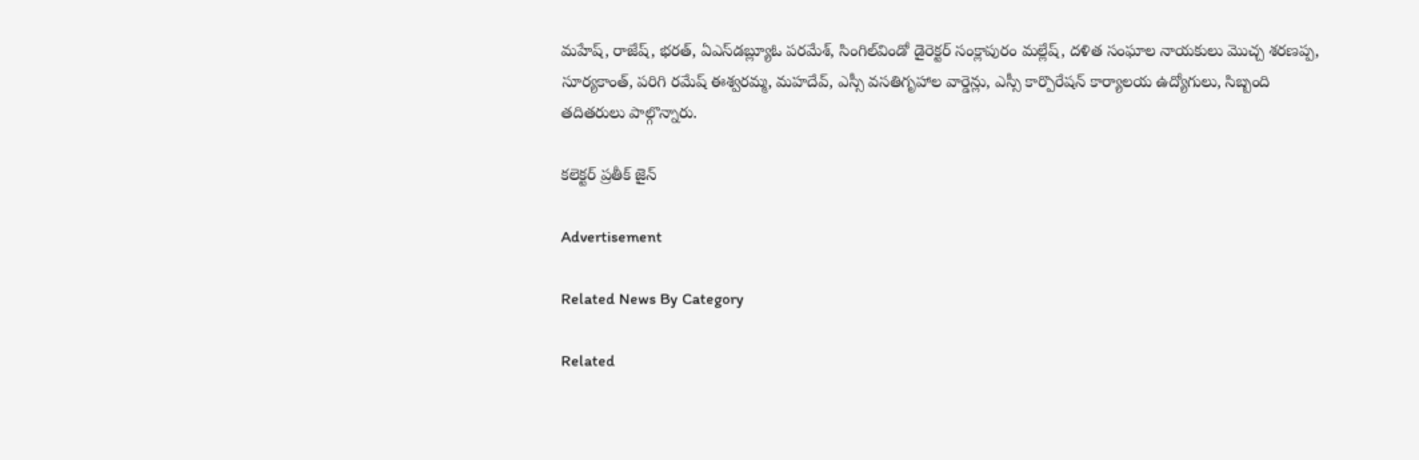మహేష్‌, రాజేష్‌, భరత్‌, ఏఎస్‌డబ్ల్యూఓ పరమేశ్‌, సింగిల్‌విండో డైరెక్టర్‌ సంక్లాపురం మల్లేష్‌, దళిత సంఘాల నాయకులు మొచ్చ శరణప్ప, సూర్యకాంత్‌, పరిగి రమేష్‌ ఈశ్వరమ్మ, మహదేవ్‌, ఎస్సీ వసతిగృహాల వార్డెన్లు, ఎస్సీ కార్పొరేషన్‌ కార్యాలయ ఉద్యోగులు, సిబ్బంది తదితరులు పాల్గొన్నారు.

కలెక్టర్‌ ప్రతీక్‌ జైన్‌

Advertisement

Related News By Category

Related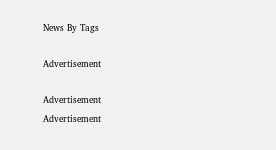News By Tags

Advertisement

Advertisement
Advertisement